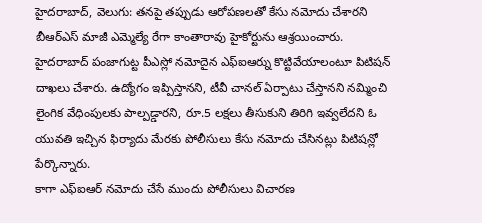హైదరాబాద్, వెలుగు: తనపై తప్పుడు ఆరోపణలతో కేసు నమోదు చేశారని బీఆర్ఎస్ మాజీ ఎమ్మెల్యే రేగా కాంతారావు హైకోర్టును ఆశ్రయించారు. హైదరాబాద్ పంజాగుట్ట పీఎస్లో నమోదైన ఎఫ్ఐఆర్ను కొట్టివేయాలంటూ పిటిషన్ దాఖలు చేశారు. ఉద్యోగం ఇప్పిస్తానని, టీవీ చానల్ ఏర్పాటు చేస్తానని నమ్మించి లైంగిక వేధింపులకు పాల్పడ్డారని, రూ.5 లక్షలు తీసుకుని తిరిగి ఇవ్వలేదని ఓ యువతి ఇచ్చిన ఫిర్యాదు మేరకు పోలీసులు కేసు నమోదు చేసినట్లు పిటిషన్లో పేర్కొన్నారు.
కాగా ఎఫ్ఐఆర్ నమోదు చేసే ముందు పోలీసులు విచారణ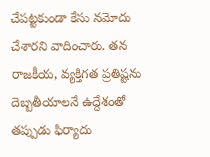చేపట్టకుండా కేసు నమోదు చేశారని వాదించారు. తన రాజకీయ, వ్యక్తిగత ప్రతిష్టను దెబ్బతీయాలనే ఉద్దేశంతో తప్పుడు ఫిర్యాదు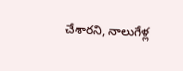చేశారని, నాలుగేళ్ల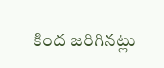కింద జరిగినట్లు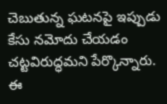చెబుతున్న ఘటనపై ఇప్పుడు కేసు నమోదు చేయడం చట్టవిరుద్ధమని పేర్కొన్నారు. ఈ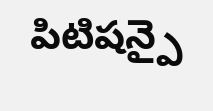పిటిషన్పై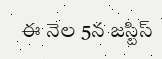ఈ నెల 5న జస్టిస్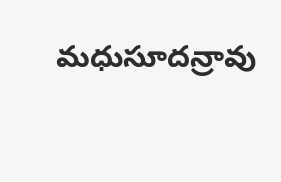మధుసూదన్రావు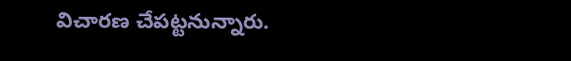విచారణ చేపట్టనున్నారు.